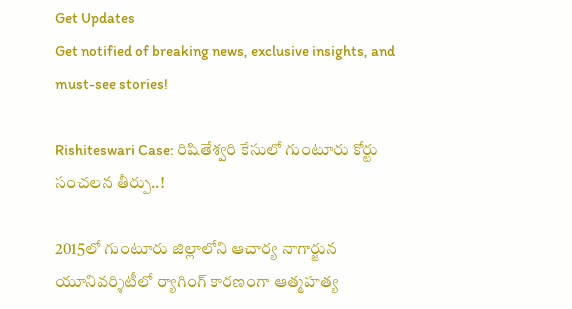Get Updates
Get notified of breaking news, exclusive insights, and must-see stories!

Rishiteswari Case: రిషితేశ్వరి కేసులో గుంటూరు కోర్టు సంచలన తీర్పు..!

2015లో గుంటూరు జిల్లాలోని ఆచార్య నాగార్జున యూనివర్శిటీలో ర్యాగింగ్ కారణంగా ఆత్మహత్య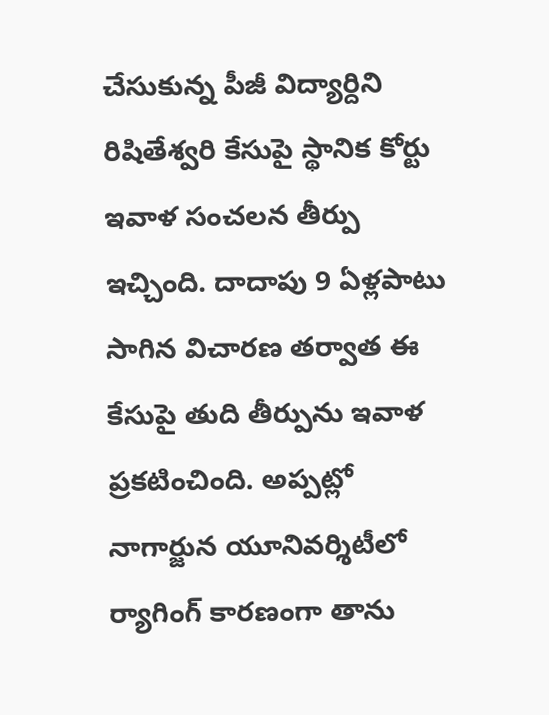చేసుకున్న పీజీ విద్యార్దిని రిషితేశ్వరి కేసుపై స్థానిక కోర్టు ఇవాళ సంచలన తీర్పు ఇచ్చింది. దాదాపు 9 ఏళ్లపాటు సాగిన విచారణ తర్వాత ఈ కేసుపై తుది తీర్పును ఇవాళ ప్రకటించింది. అప్పట్లో నాగార్జున యూనివర్శిటీలో ర్యాగింగ్ కారణంగా తాను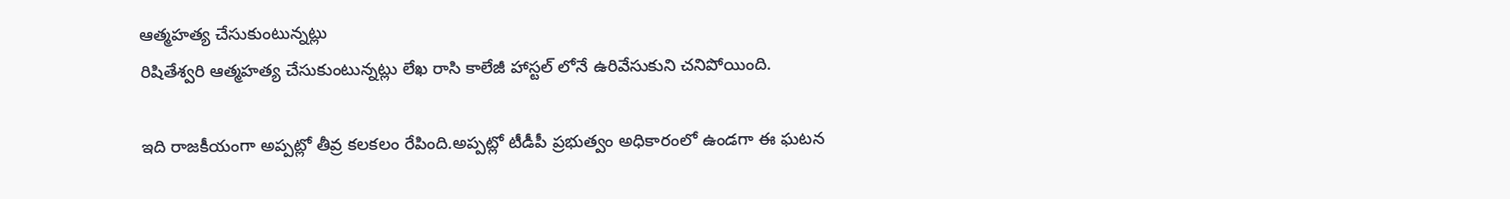ఆత్మహత్య చేసుకుంటున్నట్లు
రిషితేశ్వరి ఆత్మహత్య చేసుకుంటున్నట్లు లేఖ రాసి కాలేజీ హాస్టల్ లోనే ఉరివేసుకుని చనిపోయింది.

ఇది రాజకీయంగా అప్పట్లో తీవ్ర కలకలం రేపింది.అప్పట్లో టీడీపీ ప్రభుత్వం అధికారంలో ఉండగా ఈ ఘటన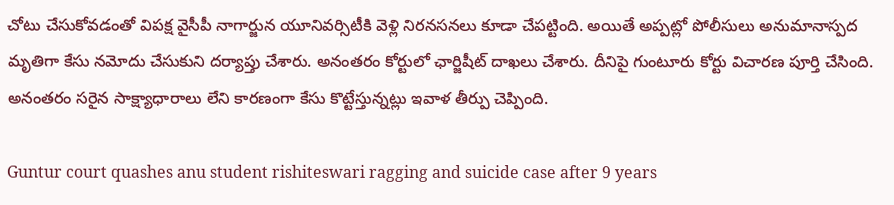చోటు చేసుకోవడంతో విపక్ష వైసీపీ నాగార్జున యూనివర్సిటీకి వెళ్లి నిరనసనలు కూడా చేపట్టింది. అయితే అప్పట్లో పోలీసులు అనుమానాస్పద మృతిగా కేసు నమోదు చేసుకుని దర్యాప్తు చేశారు. అనంతరం కోర్టులో ఛార్జిషీట్ దాఖలు చేశారు. దీనిపై గుంటూరు కోర్టు విచారణ పూర్తి చేసింది. అనంతరం సరైన సాక్ష్యాధారాలు లేని కారణంగా కేసు కొట్టేస్తున్నట్లు ఇవాళ తీర్పు చెప్పింది.

Guntur court quashes anu student rishiteswari ragging and suicide case after 9 years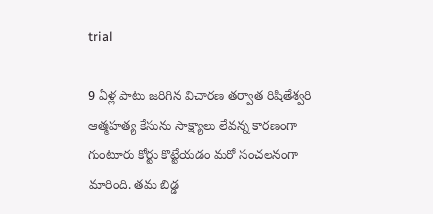trial

9 ఏళ్ల పాటు జరిగిన విచారణ తర్వాత రిషితేశ్వరి ఆత్మహత్య కేసును సాక్ష్యాలు లేవన్న కారణంగా గుంటూరు కోర్టు కొట్టేయడం మరో సంచలనంగా మారింది. తమ బిడ్డ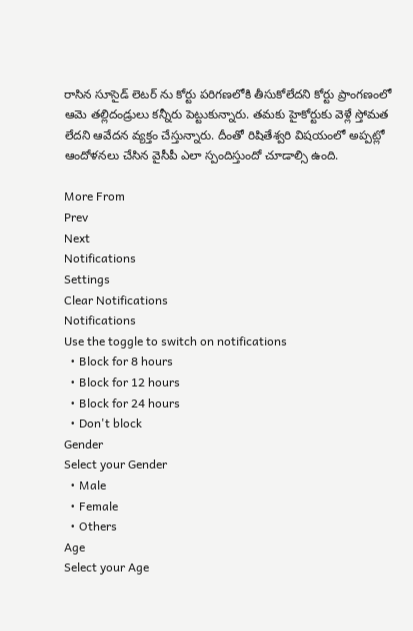రాసిన సూసైడ్ లెటర్ ను కోర్టు పరిగణలోకి తీసుకోలేదని కోర్టు ప్రాంగణంలో ఆమె తల్లిదండ్రులు కన్నీరు పెట్టుకున్నారు. తమకు హైకోర్టుకు వెళ్లే స్తోమత లేదని ఆవేదన వ్యక్తం చేస్తున్నారు. దీంతో రిషితేశ్వరి విషయంలో అప్పట్లో ఆందోళనలు చేసిన వైసీపీ ఎలా స్పందిస్తుందో చూడాల్సి ఉంది.

More From
Prev
Next
Notifications
Settings
Clear Notifications
Notifications
Use the toggle to switch on notifications
  • Block for 8 hours
  • Block for 12 hours
  • Block for 24 hours
  • Don't block
Gender
Select your Gender
  • Male
  • Female
  • Others
Age
Select your Age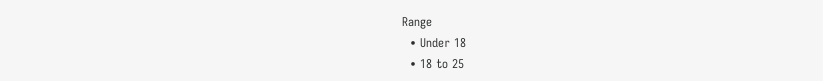Range
  • Under 18
  • 18 to 25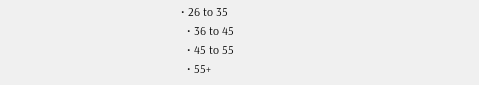• 26 to 35
  • 36 to 45
  • 45 to 55
  • 55+